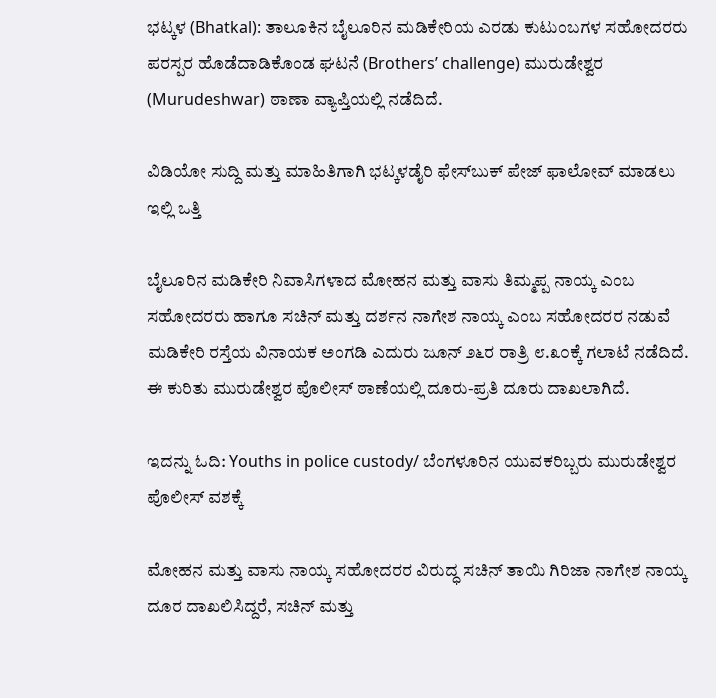ಭಟ್ಕಳ (Bhatkal): ತಾಲೂಕಿನ ಬೈಲೂರಿನ ಮಡಿಕೇರಿಯ ಎರಡು ಕುಟುಂಬಗಳ ಸಹೋದರರು ಪರಸ್ಪರ ಹೊಡೆದಾಡಿಕೊಂಡ ಘಟನೆ (Brothers’ challenge) ಮುರುಡೇಶ್ವರ (Murudeshwar) ಠಾಣಾ ವ್ಯಾಪ್ತಿಯಲ್ಲಿ ನಡೆದಿದೆ.

ವಿಡಿಯೋ ಸುದ್ದಿ ಮತ್ತು ಮಾಹಿತಿಗಾಗಿ ಭಟ್ಕಳಡೈರಿ ಫೇಸ್‌ಬುಕ್‌ ಪೇಜ್ ಫಾಲೋವ್ ಮಾಡಲು ಇಲ್ಲಿ ಒತ್ತಿ

ಬೈಲೂರಿನ ಮಡಿಕೇರಿ ನಿವಾಸಿಗಳಾದ ಮೋಹನ ಮತ್ತು ವಾಸು ತಿಮ್ಮಪ್ಪ ನಾಯ್ಕ ಎಂಬ ಸಹೋದರರು ಹಾಗೂ ಸಚಿನ್ ಮತ್ತು ದರ್ಶನ ನಾಗೇಶ ನಾಯ್ಕ ಎಂಬ ಸಹೋದರರ ನಡುವೆ ಮಡಿಕೇರಿ ರಸ್ತೆಯ ವಿನಾಯಕ ಅಂಗಡಿ ಎದುರು ಜೂನ್ ೨೬ರ ರಾತ್ರಿ ೮.೩೦ಕ್ಕೆ ಗಲಾಟೆ ನಡೆದಿದೆ. ಈ ಕುರಿತು ಮುರುಡೇಶ್ವರ ಪೊಲೀಸ್ ಠಾಣೆಯಲ್ಲಿ ದೂರು-ಪ್ರತಿ ದೂರು ದಾಖಲಾಗಿದೆ.

ಇದನ್ನು ಓದಿ: Youths in police custody/ ಬೆಂಗಳೂರಿನ ಯುವಕರಿಬ್ಬರು ಮುರುಡೇಶ್ವರ ಪೊಲೀಸ್ ವಶಕ್ಕೆ

ಮೋಹನ ಮತ್ತು ವಾಸು ನಾಯ್ಕ ಸಹೋದರರ ವಿರುದ್ಧ ಸಚಿನ್ ತಾಯಿ ಗಿರಿಜಾ ನಾಗೇಶ ನಾಯ್ಕ ದೂರ ದಾಖಲಿಸಿದ್ದರೆ, ಸಚಿನ್ ಮತ್ತು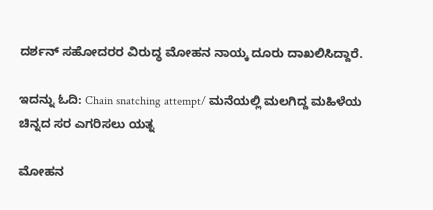ದರ್ಶನ್ ಸಹೋದರರ ವಿರುದ್ಧ ಮೋಹನ ನಾಯ್ಕ ದೂರು ದಾಖಲಿಸಿದ್ದಾರೆ.

ಇದನ್ನು ಓದಿ: Chain snatching attempt/ ಮನೆಯಲ್ಲಿ ಮಲಗಿದ್ದ ಮಹಿಳೆಯ ಚಿನ್ನದ ಸರ ಎಗರಿಸಲು ಯತ್ನ

ಮೋಹನ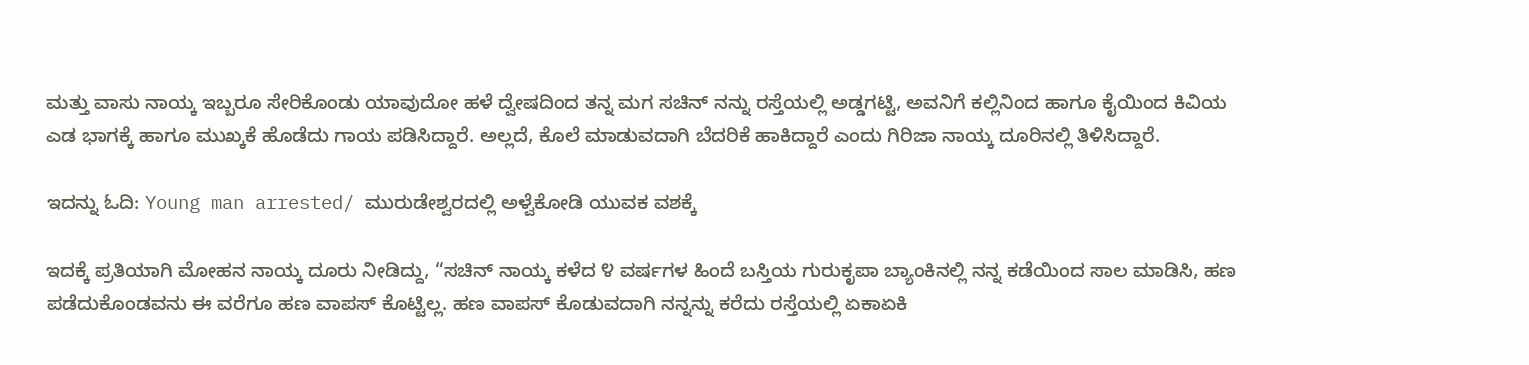ಮತ್ತು ವಾಸು ನಾಯ್ಕ ಇಬ್ಬರೂ ಸೇರಿಕೊಂಡು ಯಾವುದೋ ಹಳೆ ದ್ವೇಷದಿಂದ ತನ್ನ ಮಗ ಸಚಿನ್ ನನ್ನು ರಸ್ತೆಯಲ್ಲಿ ಅಡ್ಡಗಟ್ಟಿ, ಅವನಿಗೆ ಕಲ್ಲಿನಿಂದ ಹಾಗೂ ಕೈಯಿಂದ ಕಿವಿಯ ಎಡ ಭಾಗಕ್ಕೆ ಹಾಗೂ ಮುಖ್ಕಕೆ ಹೊಡೆದು ಗಾಯ ಪಡಿಸಿದ್ದಾರೆ. ಅಲ್ಲದೆ, ಕೊಲೆ ಮಾಡುವದಾಗಿ ಬೆದರಿಕೆ ಹಾಕಿದ್ದಾರೆ ಎಂದು ಗಿರಿಜಾ ನಾಯ್ಕ ದೂರಿನಲ್ಲಿ ತಿಳಿಸಿದ್ದಾರೆ.

ಇದನ್ನು ಓದಿ: Young man arrested/ ಮುರುಡೇಶ್ವರದಲ್ಲಿ ಅಳ್ವೆಕೋಡಿ ಯುವಕ ವಶಕ್ಕೆ

ಇದಕ್ಕೆ ಪ್ರತಿಯಾಗಿ ಮೋಹನ ನಾಯ್ಕ ದೂರು ನೀಡಿದ್ದು, “ಸಚಿನ್ ನಾಯ್ಕ ಕಳೆದ ೪ ವರ್ಷಗಳ ಹಿಂದೆ ಬಸ್ತಿಯ ಗುರುಕೃಪಾ ಬ್ಯಾಂಕಿನಲ್ಲಿ ನನ್ನ ಕಡೆಯಿಂದ ಸಾಲ ಮಾಡಿಸಿ, ಹಣ ಪಡೆದುಕೊಂಡವನು ಈ ವರೆಗೂ ಹಣ ವಾಪಸ್ ಕೊಟ್ಟಿಲ್ಲ. ಹಣ ವಾಪಸ್ ಕೊಡುವದಾಗಿ ನನ್ನನ್ನು ಕರೆದು ರಸ್ತೆಯಲ್ಲಿ ಏಕಾಏಕಿ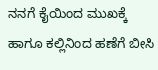ನನಗೆ ಕೈಯಿಂದ ಮುಖಕ್ಕೆ ಹಾಗೂ ಕಲ್ಲಿನಿಂದ ಹಣೆಗೆ ಬೀಸಿ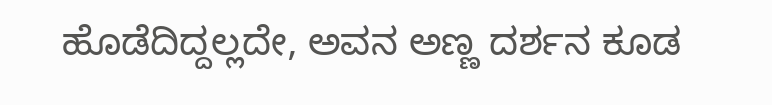ಹೊಡೆದಿದ್ದಲ್ಲದೇ, ಅವನ ಅಣ್ಣ ದರ್ಶನ ಕೂಡ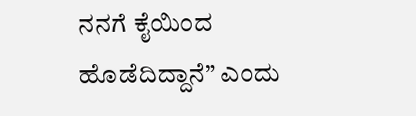ನನಗೆ ಕೈಯಿಂದ ಹೊಡೆದಿದ್ದಾನೆ” ಎಂದು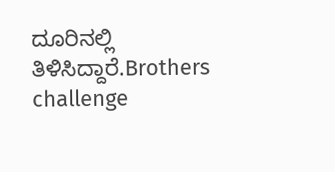ದೂರಿನಲ್ಲಿ ತಿಳಿಸಿದ್ದಾರೆ.Brothers challenge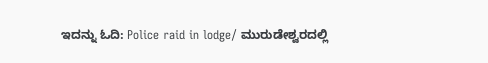ಇದನ್ನು ಓದಿ: Police raid in lodge/ ಮುರುಡೇಶ್ವರದಲ್ಲಿ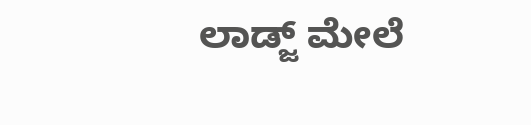ಲಾಡ್ಜ್ ಮೇಲೆ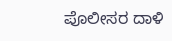ಪೊಲೀಸರ ದಾಳಿ